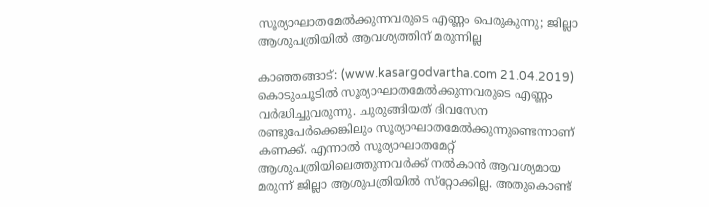സൂര്യാഘാതമേല്‍ക്കുന്നവരുടെ എണ്ണം പെരുകുന്നു; ജില്ലാ ആശുപത്രിയില്‍ ആവശ്യത്തിന് മരുന്നില്ല

കാഞ്ഞങ്ങാട്: (www.kasargodvartha.com 21.04.2019) കൊടുംചൂടില്‍ സൂര്യാഘാതമേല്‍ക്കുന്നവരുടെ എണ്ണം വര്‍ദ്ധിച്ചുവരുന്നു. ചുരുങ്ങിയത് ദിവസേന രണ്ടുപേര്‍ക്കെങ്കിലും സൂര്യാഘാതമേല്‍ക്കുന്നുണ്ടെന്നാണ് കണക്ക്. എന്നാല്‍ സൂര്യാഘാതമേറ്റ് ആശുപത്രിയിലെത്തുന്നവര്‍ക്ക് നല്‍കാന്‍ ആവശ്യമായ മരുന്ന് ജില്ലാ ആശുപത്രിയില്‍ സ്‌റ്റോക്കില്ല. അതുകൊണ്ട്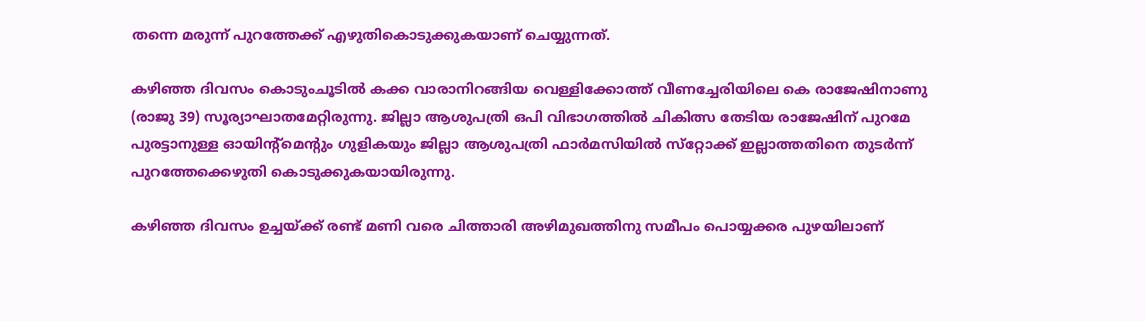തന്നെ മരുന്ന് പുറത്തേക്ക് എഴുതികൊടുക്കുകയാണ് ചെയ്യുന്നത്.

കഴിഞ്ഞ ദിവസം കൊടുംചൂടില്‍ കക്ക വാരാനിറങ്ങിയ വെള്ളിക്കോത്ത് വീണച്ചേരിയിലെ കെ രാജേഷിനാണു (രാജു 39) സൂര്യാഘാതമേറ്റിരുന്നു. ജില്ലാ ആശുപത്രി ഒപി വിഭാഗത്തില്‍ ചികിത്സ തേടിയ രാജേഷിന് പുറമേ പുരട്ടാനുള്ള ഓയിന്റ്‌മെന്റും ഗുളികയും ജില്ലാ ആശുപത്രി ഫാര്‍മസിയില്‍ സ്‌റ്റോക്ക് ഇല്ലാത്തതിനെ തുടര്‍ന്ന് പുറത്തേക്കെഴുതി കൊടുക്കുകയായിരുന്നു.

കഴിഞ്ഞ ദിവസം ഉച്ചയ്ക്ക് രണ്ട് മണി വരെ ചിത്താരി അഴിമുഖത്തിനു സമീപം പൊയ്യക്കര പുഴയിലാണ്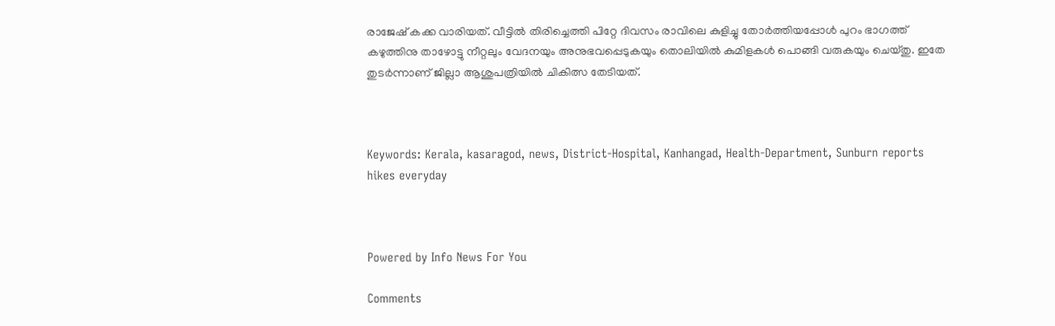രാജേഷ് കക്ക വാരിയത്. വീട്ടില്‍ തിരിച്ചെത്തി പിറ്റേ ദിവസം രാവിലെ കുളിച്ചു തോര്‍ത്തിയപ്പോള്‍ പുറം ഭാഗത്ത് കഴുത്തിനു താഴോട്ടു നീറ്റലും വേദനയും അനുഭവപ്പെടുകയും തൊലിയില്‍ കുമിളകള്‍ പൊങ്ങി വരുകയും ചെയ്തു. ഇതേ തുടര്‍ന്നാണ് ജില്ലാ ആശുപത്രിയില്‍ ചികിത്സ തേടിയത്.



Keywords: Kerala, kasaragod, news, District-Hospital, Kanhangad, Health-Department, Sunburn reports hikes everyday



Powered by Info News For You

Comments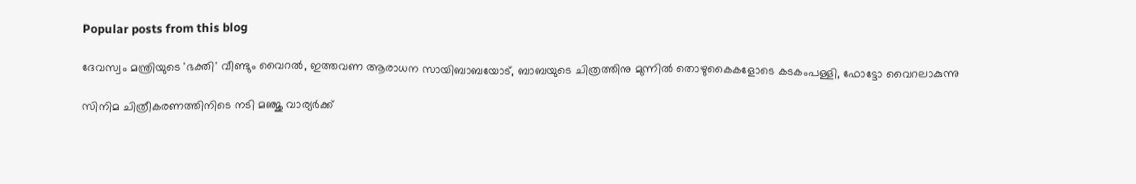Popular posts from this blog

ദേവസ്വം മന്ത്രിയുടെ 'ഭക്തി' വീണ്ടും വൈറല്‍, ഇത്തവണ ആരാധന സായിബാബയോട്, ബാബയുടെ ചിത്രത്തിനു മുന്നില്‍ തൊഴുകൈകളോടെ കടകംപള്ളി, ഫോട്ടോ വൈറലാകുന്നു

സിനിമ ചിത്രീകരണത്തിനിടെ നടി മഞ്ജു വാര്യര്‍ക്ക്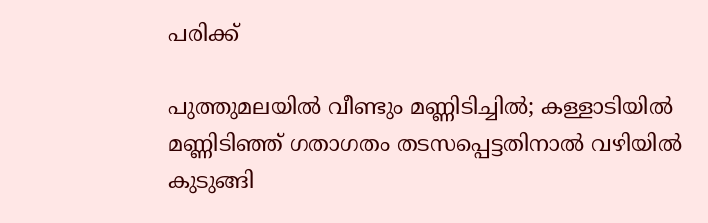പരിക്ക്

പുത്തുമലയില്‍ വീണ്ടും മണ്ണിടിച്ചില്‍; കള്ളാടിയില്‍ മണ്ണിടിഞ്ഞ് ഗതാഗതം തടസപ്പെട്ടതിനാല്‍ വഴിയില്‍ കുടുങ്ങി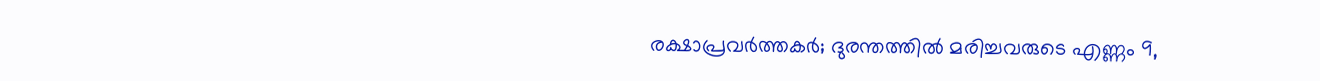രക്ഷാപ്രവര്‍ത്തകര്‍; ദുരന്തത്തില്‍ മരിച്ചവരുടെ എണ്ണം 9,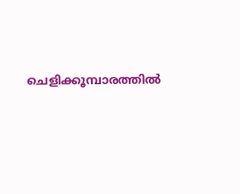ചെളിക്കൂമ്പാരത്തില്‍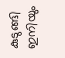കുടുങ്ങി ഇനിയും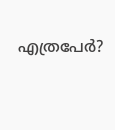എത്രപേര്‍?